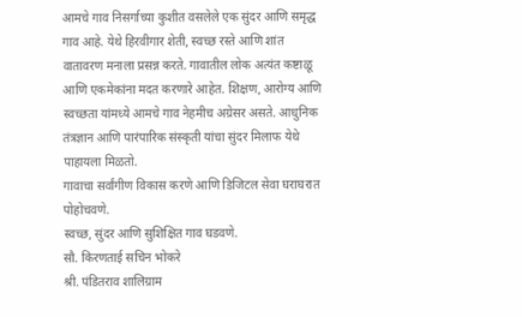आमचे गाव निसर्गाच्या कुशीत वसलेले एक सुंदर आणि समृद्ध गाव आहे. येथे हिरवीगार शेती, स्वच्छ रस्ते आणि शांत वातावरण मनाला प्रसन्न करते. गावातील लोक अत्यंत कष्टाळू आणि एकमेकांना मदत करणारे आहेत. शिक्षण, आरोग्य आणि स्वच्छता यांमध्ये आमचे गाव नेहमीच अग्रेसर असते. आधुनिक तंत्रज्ञान आणि पारंपारिक संस्कृती यांचा सुंदर मिलाफ येथे पाहायला मिळतो.
गावाचा सर्वांगीण विकास करणे आणि डिजिटल सेवा घराघरात पोहोचवणे.
स्वच्छ, सुंदर आणि सुशिक्षित गाव घडवणे.
सौ. किरणताई सचिन भोकरे
श्री. पंडितराव शालिग्राम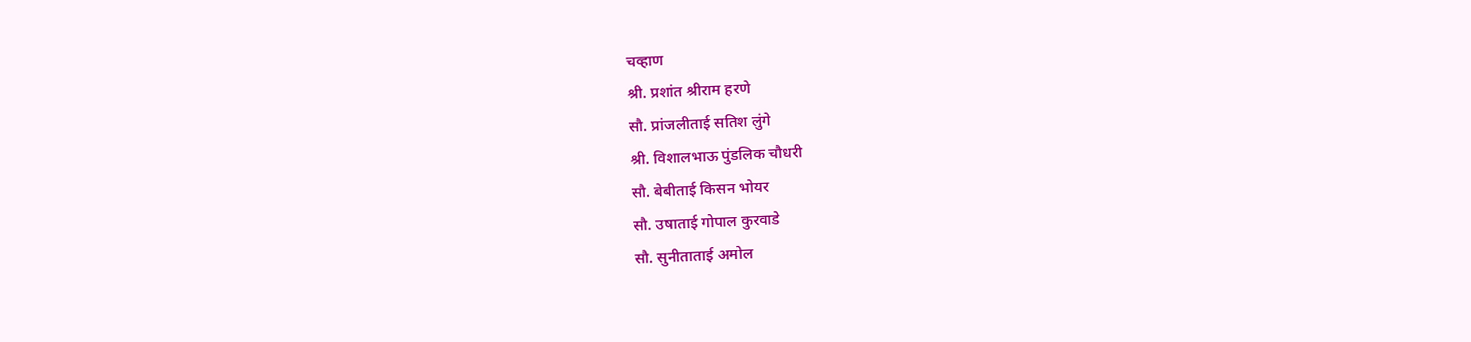चव्हाण
श्री. प्रशांत श्रीराम हरणे
सौ. प्रांजलीताई सतिश लुंगे
श्री. विशालभाऊ पुंडलिक चौधरी
सौ. बेबीताई किसन भोयर
सौ. उषाताई गोपाल कुरवाडे
सौ. सुनीताताई अमोल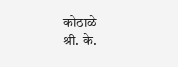कोठाळे
श्री. के.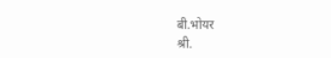बी.भोयर
श्री.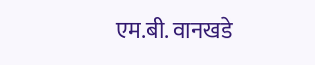एम.बी. वानखडे